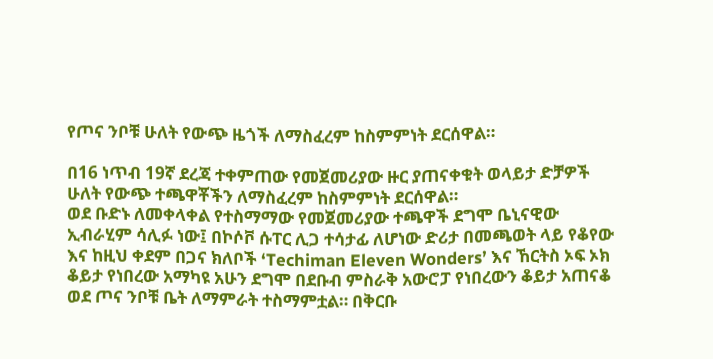የጦና ንቦቹ ሁለት የውጭ ዜጎች ለማስፈረም ከስምምነት ደርሰዋል።

በ16 ነጥብ 19ኛ ደረጃ ተቀምጠው የመጀመሪያው ዙር ያጠናቀቁት ወላይታ ድቻዎች ሁለት የውጭ ተጫዋቾችን ለማስፈረም ከስምምነት ደርሰዋል።
ወደ ቡድኑ ለመቀላቀል የተስማማው የመጀመሪያው ተጫዋች ደግሞ ቤኒናዊው ኢብራሂም ሳሊፉ ነው፤ በኮሶቮ ሱፐር ሊጋ ተሳታፊ ለሆነው ድሪታ በመጫወት ላይ የቆየው እና ከዚህ ቀደም በጋና ክለቦች ‘Techiman Eleven Wonders’ እና ኸርትስ ኦፍ ኦክ ቆይታ የነበረው አማካዩ አሁን ደግሞ በደቡብ ምስራቅ አውሮፓ የነበረውን ቆይታ አጠናቆ ወደ ጦና ንቦቹ ቤት ለማምራት ተስማምቷል። በቅርቡ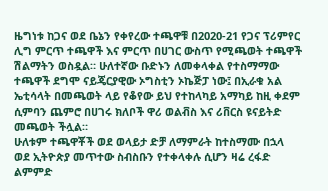ዜግነቱ ከጋና ወደ ቤኔን የቀየረው ተጫዋቹ በ2020-21 የጋና ፕሪምየር ሊግ ምርጥ ተጫዋች እና ምርጥ በሀገር ውስጥ የሚጫወት ተጫዋች ሽልማትን ወስዷል። ሁለተኛው ቡድኑን ለመቀላቀል የተስማማው ተጫዋች ደግሞ ናይጄርያዊው ኦግስቲን ኦኬጅፓ ነው፤ በኢራቁ አል ኤቲሳላት በመጫወት ላይ የቆየው ይህ የተከላካይ አማካይ ከዚ ቀደም ሲምባን ጨምሮ በሀገሩ ክለቦች ዋሪ ወልቭስ እና ሪቨርስ ዩናይትድ መጫወት ችሏል።
ሁለቱም ተጫዋቾች ወደ ወላይታ ድቻ ለማምራት ከተስማሙ በኋላ ወደ ኢትዮጵያ መጥተው ስብስቡን የተቀላቀሉ ሲሆን ዛሬ ረፋድ ልምምድ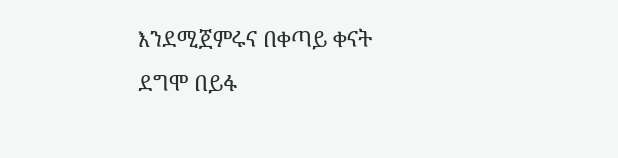እንደሚጀምሩና በቀጣይ ቀናት ደግሞ በይፋ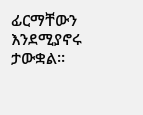ፊርማቸውን እንደሚያኖሩ ታውቋል።